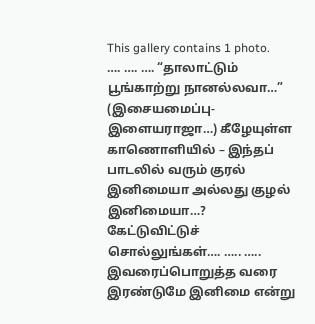This gallery contains 1 photo.
…. …. …. “தாலாட்டும் பூங்காற்று நானல்லவா…” (இசையமைப்பு- இளையராஜா…) கீழேயுள்ள காணொளியில் – இந்தப் பாடலில் வரும் குரல் இனிமையா அல்லது குழல் இனிமையா…? கேட்டுவிட்டுச் சொல்லுங்கள்…. ….. ….. இவரைப்பொறுத்த வரை இரண்டுமே இனிமை என்று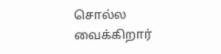சொல்ல வைக்கிறார்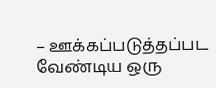– ஊக்கப்படுத்தப்பட வேண்டிய ஒரு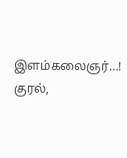இளம்கலைஞர்…! குரல்,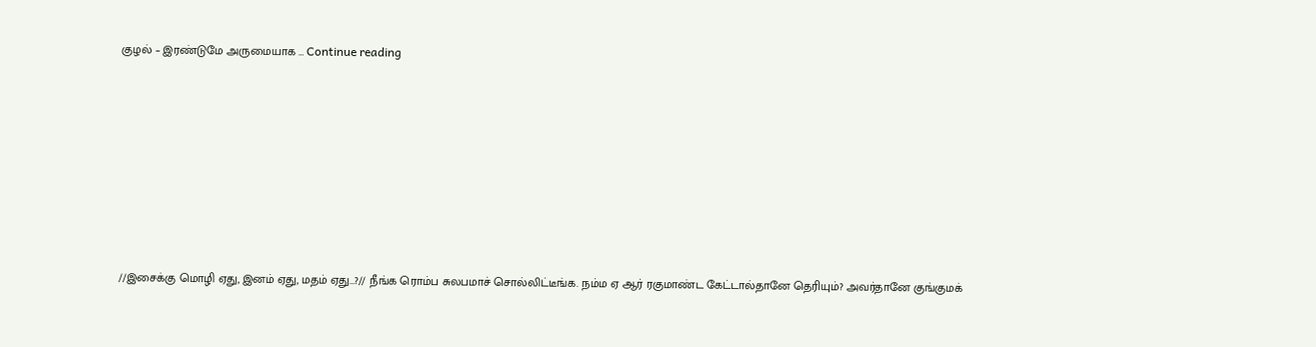குழல் – இரண்டுமே அருமையாக … Continue reading










//இசைக்கு மொழி ஏது, இனம் ஏது, மதம் ஏது…?// நீங்க ரொம்ப சுலபமாச் சொல்லிட்டீங்க. நம்ம ஏ ஆர் ரகுமாண்ட கேட்டால்தானே தெரியும்? அவர்தானே குங்குமக்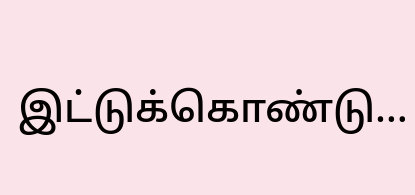இட்டுக்கொண்டு…